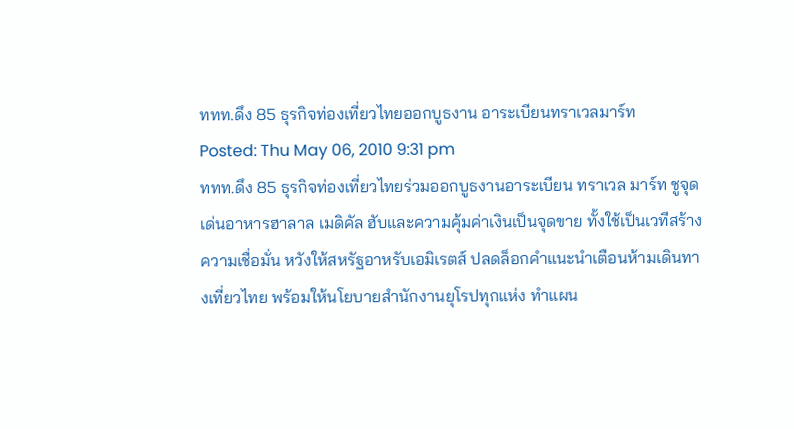ททท.ดึง 85 ธุรกิจท่องเที่ยวไทยออกบูธงาน อาระเบียนทราเวลมาร์ท
Posted: Thu May 06, 2010 9:31 pm
ททท.ดึง 85 ธุรกิจท่องเที่ยวไทยร่วมออกบูธงานอาระเบียน ทราเวล มาร์ท ชูจุดเด่นอาหารฮาลาล เมดิคัล ฮับและความคุ้มค่าเงินเป็นจุดขาย ทั้งใช้เป็นเวทีสร้างความเชื่อมั่น หวังให้สหรัฐอาหรับเอมิเรตส์ ปลดล็อกคำแนะนำเตือนห้ามเดินทางเที่ยวไทย พร้อมให้นโยบายสำนักงานยุโรปทุกแห่ง ทำแผน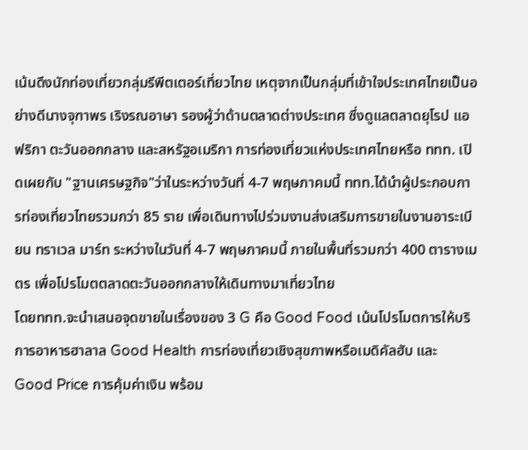เน้นดึงนักท่องเที่ยวกลุ่มรีพีตเตอร์เที่ยวไทย เหตุจากเป็นกลุ่มที่เข้าใจประเทศไทยเป็นอย่างดีนางจุฑาพร เริงรณอาษา รองผู้ว่าด้านตลาดต่างประเทศ ซึ่งดูแลตลาดยุโรป แอฟริกา ตะวันออกกลาง และสหรัฐอเมริกา การท่องเที่ยวแห่งประเทศไทยหรือ ททท. เปิดเผยกับ "ฐานเศรษฐกิจ"ว่าในระหว่างวันที่ 4-7 พฤษภาคมนี้ ททท.ได้นำผู้ประกอบการท่องเที่ยวไทยรวมกว่า 85 ราย เพื่อเดินทางไปร่วมงานส่งเสริมการขายในงานอาระเบียน ทราเวล มาร์ท ระหว่างในวันที่ 4-7 พฤษภาคมนี้ ภายในพื้นที่รวมกว่า 400 ตารางเมตร เพื่อโปรโมตตลาดตะวันออกกลางให้เดินทางมาเที่ยวไทย
โดยททท.จะนำเสนอจุดขายในเรื่องของ 3 G คือ Good Food เน้นโปรโมตการให้บริการอาหารฮาลาล Good Health การท่องเที่ยวเชิงสุขภาพหรือเมดิคัลฮับ และ Good Price การคุ้มค่าเงิน พร้อม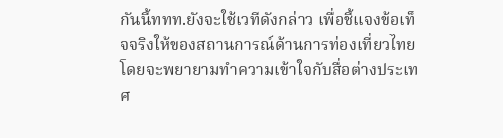กันนี้ททท.ยังจะใช้เวทีดังกล่าว เพื่อชี้แจงข้อเท็จจริงให้ของสถานการณ์ด้านการท่องเที่ยวไทย โดยจะพยายามทำความเข้าใจกับสื่อต่างประเทศ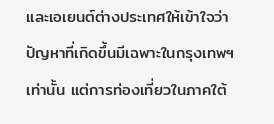และเอเยนต์ต่างประเทศให้เข้าใจว่า ปัญหาที่เกิดขึ้นมีเฉพาะในกรุงเทพฯเท่านั้น แต่การท่องเที่ยวในภาคใต้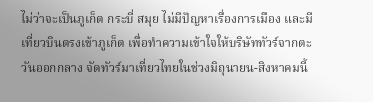ไม่ว่าจะเป็นภูเก็ต กระบี่ สมุย ไม่มีปัญหาเรื่องการเมือง และมีเที่ยวบินตรงเข้าภูเก็ต เพื่อทำความเข้าใจให้บริษัททัวร์จากตะวันออกกลาง จัดทัวร์มาเที่ยวไทยในช่วงมิถุนายน-สิงหาคมนี้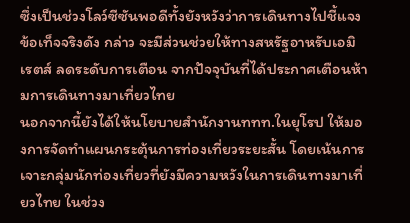ซึ่งเป็นช่วงโลว์ซีซันพอดีทั้งยังหวังว่าการเดินทางไปชี้แจงข้อเท็จจริงดัง กล่าว จะมีส่วนช่วยให้ทางสหรัฐอาหรับเอมิเรตส์ ลดระดับการเตือน จากปัจจุบันที่ได้ประกาศเตือนห้ามการเดินทางมาเที่ยวไทย
นอกจากนี้ยังได้ให้นโยบายสำนักงานททท.ในยุโรป ให้มองการจัดทำแผนกระตุ้นการท่องเที่ยวระยะสั้น โดยเน้นการเจาะกลุ่มนักท่องเที่ยวที่ยังมีความหวังในการเดินทางมาเที่ยวไทย ในช่วง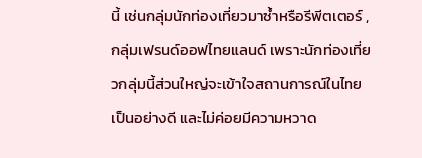นี้ เช่นกลุ่มนักท่องเที่ยวมาซ้ำหรือรีพีตเตอร์ ,กลุ่มเฟรนด์ออฟไทยแลนด์ เพราะนักท่องเที่ยวกลุ่มนี้ส่วนใหญ่จะเข้าใจสถานการณ์ในไทยเป็นอย่างดี และไม่ค่อยมีความหวาด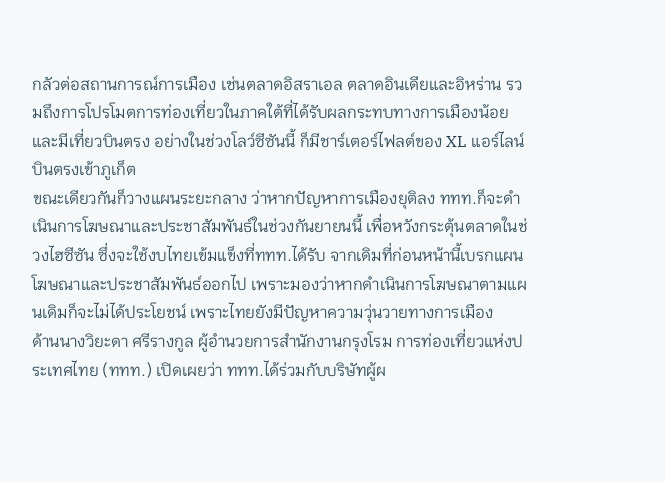กลัวต่อสถานการณ์การเมือง เช่นตลาดอิสราเอล ตลาดอินเดียและอิหร่าน รวมถึงการโปรโมตการท่องเที่ยวในภาคใต้ที่ได้รับผลกระทบทางการเมืองน้อย และมีเที่ยวบินตรง อย่างในช่วงโลว์ซีซันนี้ ก็มีชาร์เตอร์ไฟลต์ของ XL แอร์ไลน์ บินตรงเข้าภูเก็ต
ขณะเดียวกันก็วางแผนระยะกลาง ว่าหากปัญหาการเมืองยุติลง ททท.ก็จะดำเนินการโฆษณาและประชาสัมพันธ์ในช่วงกันยายนนี้ เพื่อหวังกระตุ้นตลาดในช่วงไฮซีซัน ซึ่งจะใช้งบไทยเข้มแข็งที่ททท.ได้รับ จากเดิมที่ก่อนหน้านี้เบรกแผนโฆษณาและประชาสัมพันธ์ออกไป เพราะมองว่าหากดำเนินการโฆษณาตามแผนเดิมก็จะไม่ได้ประโยชน์ เพราะไทยยังมีปัญหาความวุ่นวายทางการเมือง
ด้านนางวิยะดา ศรีรางกูล ผู้อำนวยการสำนักงานกรุงโรม การท่องเที่ยวแห่งประเทศไทย (ททท.) เปิดเผยว่า ททท.ได้ร่วมกับบริษัทผู้ผ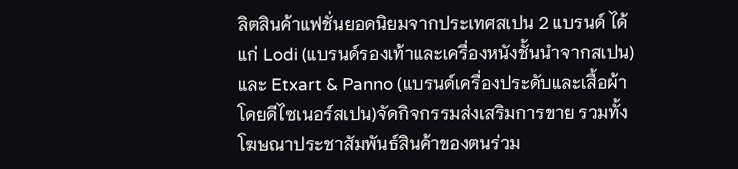ลิตสินค้าแฟชั่นยอดนิยมจากประเทศสเปน 2 แบรนด์ ได้แก่ Lodi (แบรนด์รองเท้าและเครื่องหนังชั้นนำจากสเปน) และ Etxart & Panno (แบรนด์เครื่องประดับและเสื้อผ้าโดยดีไซเนอร์สเปน)จัดกิจกรรมส่งเสริมการขาย รวมทั้งโฆษณาประชาสัมพันธ์สินค้าของตนร่วม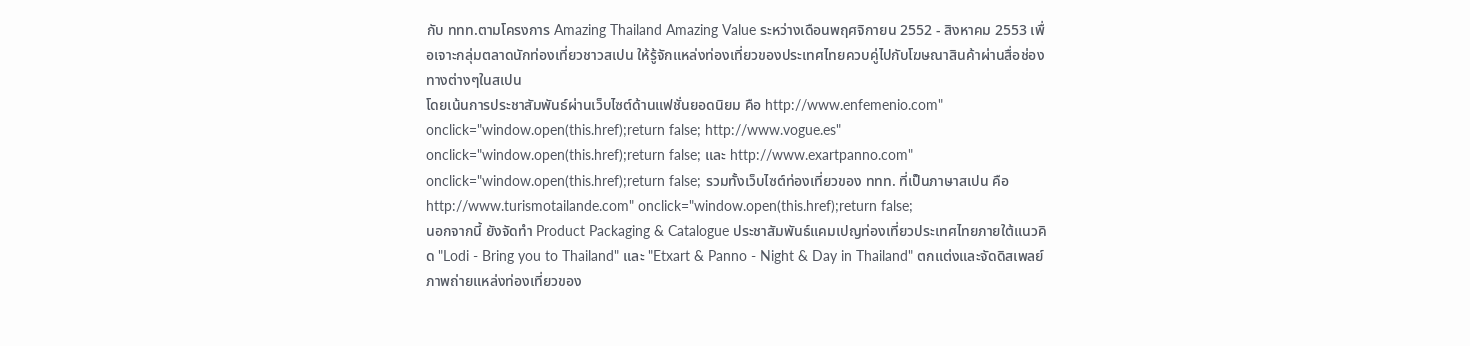กับ ททท.ตามโครงการ Amazing Thailand Amazing Value ระหว่างเดือนพฤศจิกายน 2552 - สิงหาคม 2553 เพื่อเจาะกลุ่มตลาดนักท่องเที่ยวชาวสเปน ให้รู้จักแหล่งท่องเที่ยวของประเทศไทยควบคู่ไปกับโฆษณาสินค้าผ่านสื่อช่อง ทางต่างๆในสเปน
โดยเน้นการประชาสัมพันธ์ผ่านเว็บไซต์ด้านแฟชั่นยอดนิยม คือ http://www.enfemenio.com" onclick="window.open(this.href);return false; http://www.vogue.es" onclick="window.open(this.href);return false; และ http://www.exartpanno.com" onclick="window.open(this.href);return false; รวมทั้งเว็บไซต์ท่องเที่ยวของ ททท. ที่เป็นภาษาสเปน คือ http://www.turismotailande.com" onclick="window.open(this.href);return false;
นอกจากนี้ ยังจัดทำ Product Packaging & Catalogue ประชาสัมพันธ์แคมเปญท่องเที่ยวประเทศไทยภายใต้แนวคิด "Lodi - Bring you to Thailand" และ "Etxart & Panno - Night & Day in Thailand" ตกแต่งและจัดดิสเพลย์ภาพถ่ายแหล่งท่องเที่ยวของ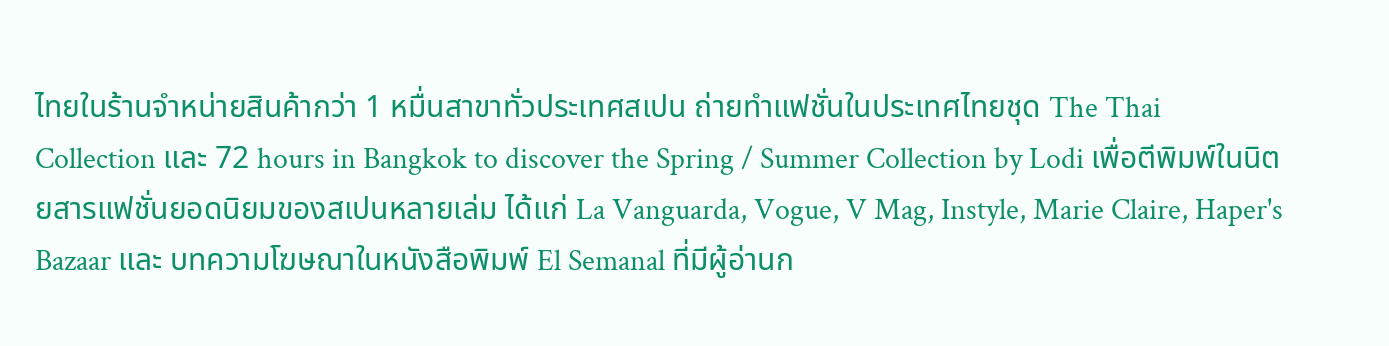ไทยในร้านจำหน่ายสินค้ากว่า 1 หมื่นสาขาทั่วประเทศสเปน ถ่ายทำแฟชั่นในประเทศไทยชุด The Thai Collection และ 72 hours in Bangkok to discover the Spring / Summer Collection by Lodi เพื่อตีพิมพ์ในนิตยสารแฟชั่นยอดนิยมของสเปนหลายเล่ม ได้แก่ La Vanguarda, Vogue, V Mag, Instyle, Marie Claire, Haper's Bazaar และ บทความโฆษณาในหนังสือพิมพ์ El Semanal ที่มีผู้อ่านก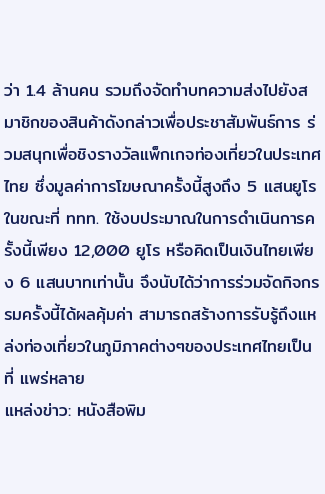ว่า 1.4 ล้านคน รวมถึงจัดทำบทความส่งไปยังสมาชิกของสินค้าดังกล่าวเพื่อประชาสัมพันธ์การ ร่วมสนุกเพื่อชิงรางวัลแพ็กเกจท่องเที่ยวในประเทศไทย ซึ่งมูลค่าการโฆษณาครั้งนี้สูงถึง 5 แสนยูโร ในขณะที่ ททท. ใช้งบประมาณในการดำเนินการครั้งนี้เพียง 12,000 ยูโร หรือคิดเป็นเงินไทยเพียง 6 แสนบาทเท่านั้น จึงนับได้ว่าการร่วมจัดกิจกรรมครั้งนี้ได้ผลคุ้มค่า สามารถสร้างการรับรู้ถึงแหล่งท่องเที่ยวในภูมิภาคต่างๆของประเทศไทยเป็นที่ แพร่หลาย
แหล่งข่าว: หนังสือพิม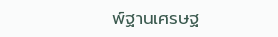พ์ฐานเศรษฐ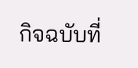กิจฉบับที่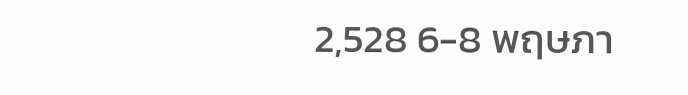2,528 6-8 พฤษภา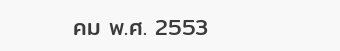คม พ.ศ. 2553